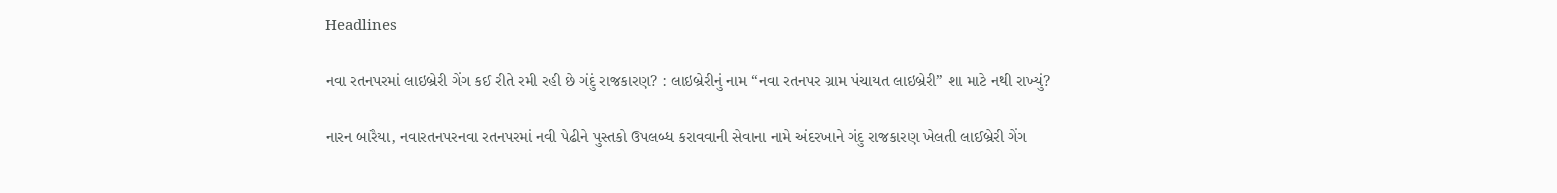Headlines

નવા રતનપરમાં લાઇબ્રેરી ગેંગ કઈ રીતે રમી રહી છે ગંદું રાજકારણ? : લાઇબ્રેરીનું નામ “નવા રતનપર ગ્રામ પંચાયત લાઇબ્રેરી” શા માટે નથી રાખ્યું?

નારન બારૈયા, નવારતનપરનવા રતનપરમાં નવી પેઢીને પુસ્તકો ઉપલબ્ધ કરાવવાની સેવાના નામે અંદરખાને ગંદુ રાજકારણ ખેલતી લાઈબ્રેરી ગેંગ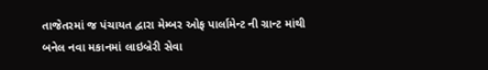તાજેતરમાં જ પંચાયત દ્વારા મેમ્બર ઓફ પાર્લામેન્ટ ની ગ્રાન્ટ માંથી બનેલ નવા મકાનમાં લાઇબ્રેરી સેવા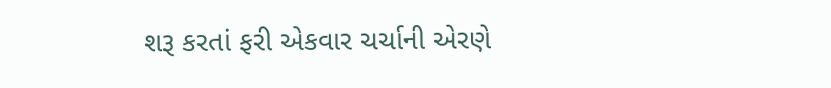શરૂ કરતાં ફરી એકવાર ચર્ચાની એરણે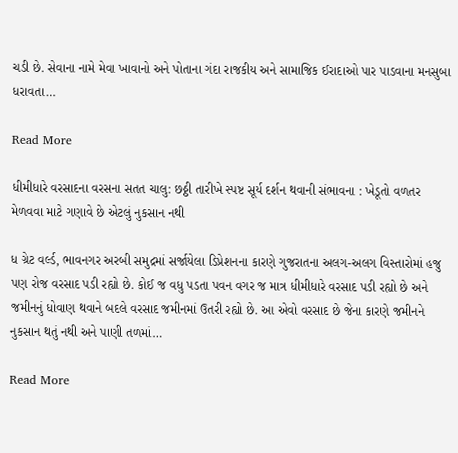ચડી છે. સેવાના નામે મેવા ખાવાનો અને પોતાના ગંદા રાજકીય અને સામાજિક ઈરાદાઓ પાર પાડવાના મનસુબા ધરાવતા…

Read More

ધીમીધારે વરસાદના વરસના સતત ચાલુ: છઠ્ઠી તારીખે સ્પષ્ટ સૂર્ય દર્શન થવાની સંભાવના : ખેડૂતો વળતર મેળવવા માટે ગણાવે છે એટલું નુકસાન નથી

ધ ગ્રેટ વર્લ્ડ, ભાવનગર અરબી સમુદ્રમાં સર્જાયેલા ડિપ્રેશનના કારણે ગુજરાતના અલગ-અલગ વિસ્તારોમાં હજુ પણ રોજ વરસાદ પડી રહ્યો છે. કોઈ જ વધુ પડતા પવન વગર જ માત્ર ધીમીધારે વરસાદ પડી રહ્યો છે અને જમીનનું ધોવાણ થવાને બદલે વરસાદ જમીનમાં ઉતરી રહ્યો છે. આ એવો વરસાદ છે જેના કારણે જમીનને નુકસાન થતું નથી અને પાણી તળમાં…

Read More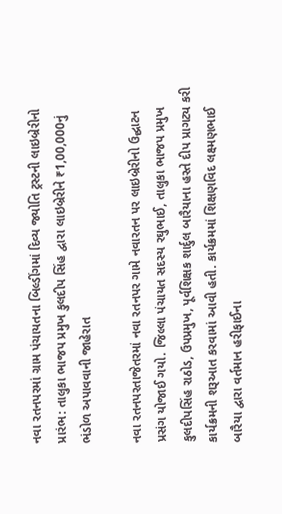નવા રતનપરમાં ગ્રામ પંચાયતના બિલ્ડીંગમાં દિવ્ય જ્યોતિ ટ્રસ્ટની લાઇબ્રેરીનો પ્રારંભ: તાલુકા ભાજપ પ્રમુખ કુલદીપ સિંહ દ્વારા લાઇબ્રેરીને ₹1,00,000નું ભંડોળ અપાવવાની જાહેરાત

નવા રતનપરતાજેતરમાં નવા રતનપર ગામે નવારતન પર લાઇબ્રેરીનો ઉદ્ઘાટન પ્રસંગ યોજાઈ ગયો. જિલ્લા પંચાયત સદસ્ય રઘુભાઈ, તાલુકા ભાજપ પ્રમુખ કુલદીપસિંહ રાઠોડ, ઉપપ્રમુખ, પૂર્વશિક્ષક શાર્દુલ બારૈયાના હસ્તે દીપ પ્રાગટ્ય કરી કાર્યક્રમની શરૂઆત કરવામાં આવી હતી. કાર્યક્રમમાં શિક્ષણવિદ લક્ષ્મણભાઈ બારૈયા દ્વારા વર્તમાન હરીફાઈના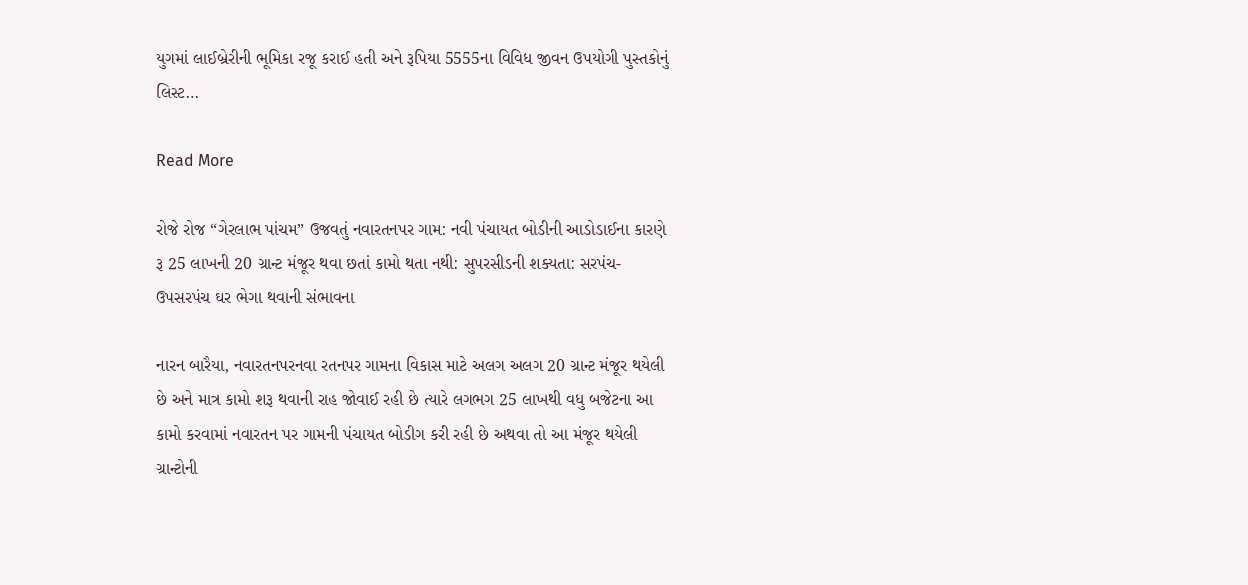યુગમાં લાઈબ્રેરીની ભૂમિકા રજૂ કરાઈ હતી અને રૂપિયા 5555ના વિવિધ જીવન ઉપયોગી પુસ્તકોનું લિસ્ટ…

Read More

રોજે રોજ “ગેરલાભ પાંચમ” ઉજવતું નવારતનપર ગામ: નવી પંચાયત બોડીની આડોડાઈના કારણે રૂ 25 લાખની 20 ગ્રાન્ટ મંજૂર થવા છતાં કામો થતા નથી: સુપરસીડની શક્યતા: સરપંચ-ઉપસરપંચ ઘર ભેગા થવાની સંભાવના

નારન બારૈયા, નવારતનપરનવા રતનપર ગામના વિકાસ માટે અલગ અલગ 20 ગ્રાન્ટ મંજૂર થયેલી છે અને માત્ર કામો શરૂ થવાની રાહ જોવાઈ રહી છે ત્યારે લગભગ 25 લાખથી વધુ બજેટના આ કામો કરવામાં નવારતન પર ગામની પંચાયત બોડીગ કરી રહી છે અથવા તો આ મંજૂર થયેલી ગ્રાન્ટોની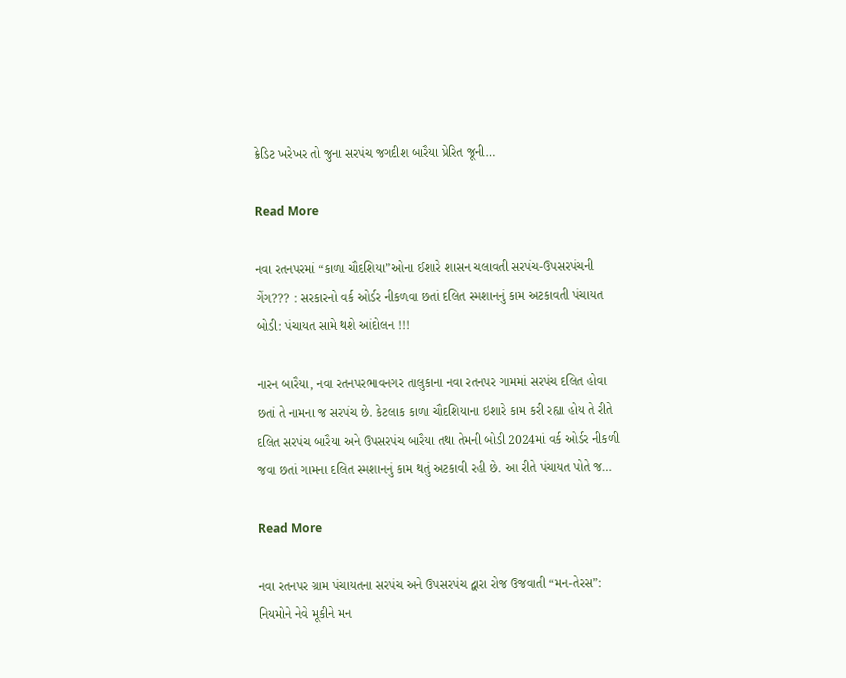ક્રેડિટ ખરેખર તો જુના સરપંચ જગદીશ બારૈયા પ્રેરિત જૂની…

Read More

નવા રતનપરમાં “કાળા ચૌદશિયા”ઓના ઈશારે શાસન ચલાવતી સરપંચ-ઉપસરપંચની ગેંગ??? : સરકારનો વર્ક ઓર્ડર નીકળવા છતાં દલિત સ્મશાનનું કામ અટકાવતી પંચાયત બોડી: પંચાયત સામે થશે આંદોલન !!!

નારન બારૈયા, નવા રતનપરભાવનગર તાલુકાના નવા રતનપર ગામમાં સરપંચ દલિત હોવા છતાં તે નામના જ સરપંચ છે. કેટલાક કાળા ચૌદશિયાના ઇશારે કામ કરી રહ્યા હોય તે રીતે દલિત સરપંચ બારૈયા અને ઉપસરપંચ બારૈયા તથા તેમની બોડી 2024માં વર્ક ઓર્ડર નીકળી જવા છતાં ગામના દલિત સ્મશાનનું કામ થતું અટકાવી રહી છે. આ રીતે પંચાયત પોતે જ…

Read More

નવા રતનપર ગ્રામ પંચાયતના સરપંચ અને ઉપસરપંચ દ્વારા રોજ ઉજવાતી “મન-તેરસ”: નિયમોને નેવે મૂકીને મન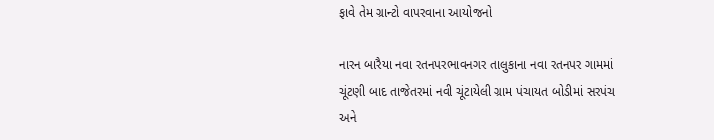ફાવે તેમ ગ્રાન્ટો વાપરવાના આયોજનો

નારન બારૈયા નવા રતનપરભાવનગર તાલુકાના નવા રતનપર ગામમાં ચૂંટણી બાદ તાજેતરમાં નવી ચૂંટાયેલી ગ્રામ પંચાયત બોડીમાં સરપંચ અને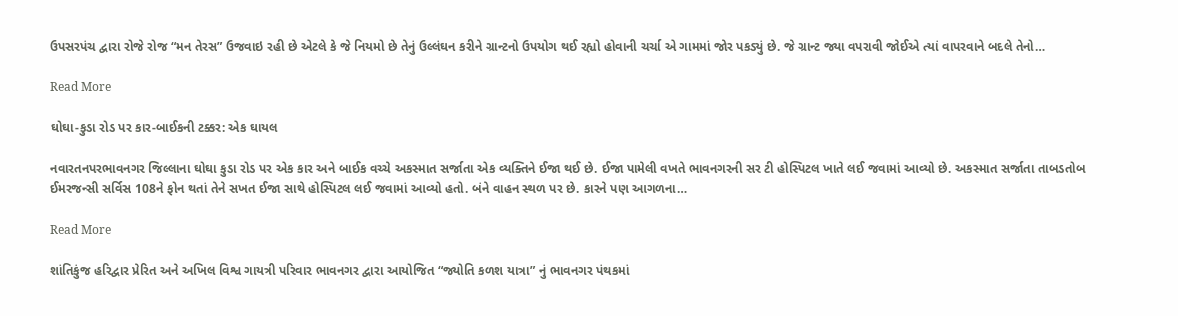ઉપસરપંચ દ્વારા રોજે રોજ “મન તેરસ” ઉજવાઇ રહી છે એટલે કે જે નિયમો છે તેનું ઉલ્લંઘન કરીને ગ્રાન્ટનો ઉપયોગ થઈ રહ્યો હોવાની ચર્ચા એ ગામમાં જોર પકડ્યું છે. જે ગ્રાન્ટ જ્યા વપરાવી જોઈએ ત્યાં વાપરવાને બદલે તેનો…

Read More

ઘોઘા-કુડા રોડ પર કાર-બાઈકની ટક્કર: એક ઘાયલ

નવારતનપરભાવનગર જિલ્લાના ઘોઘા કુડા રોડ પર એક કાર અને બાઈક વચ્ચે અકસ્માત સર્જાતા એક વ્યક્તિને ઈજા થઈ છે. ઈજા પામેલી વખતે ભાવનગરની સર ટી હોસ્પિટલ ખાતે લઈ જવામાં આવ્યો છે. અકસ્માત સર્જાતા તાબડતોબ ઈમરજન્સી સર્વિસ 108ને ફોન થતાં તેને સખત ઈજા સાથે હોસ્પિટલ લઈ જવામાં આવ્યો હતો. બંને વાહન સ્થળ પર છે. કારને પણ આગળના…

Read More

શાંતિકુંજ હરિદ્વાર પ્રેરિત અને અખિલ વિશ્વ ગાયત્રી પરિવાર ભાવનગર દ્વારા આયોજિત “જ્યોતિ કળશ યાત્રા” નું ભાવનગર પંથકમાં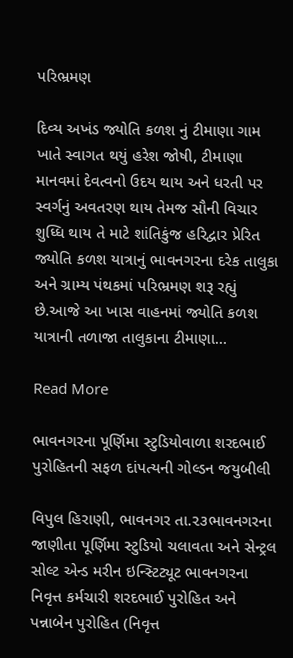પરિભ્રમણ

દિવ્ય અખંડ જ્યોતિ કળશ નું ટીમાણા ગામ ખાતે સ્વાગત થયું હરેશ જોષી, ટીમાણા માનવમાં દેવત્વનો ઉદય થાય અને ધરતી પર સ્વર્ગનું અવતરણ થાય તેમજ સૌની વિચાર શુધ્ધિ થાય તે માટે શાંતિકુંજ હરિદ્વાર પ્રેરિત જ્યોતિ કળશ યાત્રાનું ભાવનગરના દરેક તાલુકા અને ગ્રામ્ય પંથકમાં પરિભ્રમણ શરૂ રહ્યું છે.આજે આ ખાસ વાહનમાં જ્યોતિ કળશ યાત્રાની તળાજા તાલુકાના ટીમાણા…

Read More

ભાવનગરના પૂર્ણિમા સ્ટુડિયોવાળા શરદભાઈ પુરોહિતની સફળ દાંપત્યની ગોલ્ડન જયુબીલી

વિપુલ હિરાણી, ભાવનગર તા.૨૩ભાવનગરના જાણીતા પૂર્ણિમા સ્ટુડિયો ચલાવતા અને સેન્ટ્રલ સોલ્ટ એન્ડ મરીન ઇન્સ્ટિટ્યૂટ ભાવનગરના નિવૃત્ત કર્મચારી શરદભાઈ પુરોહિત અને પન્નાબેન પુરોહિત (નિવૃત્ત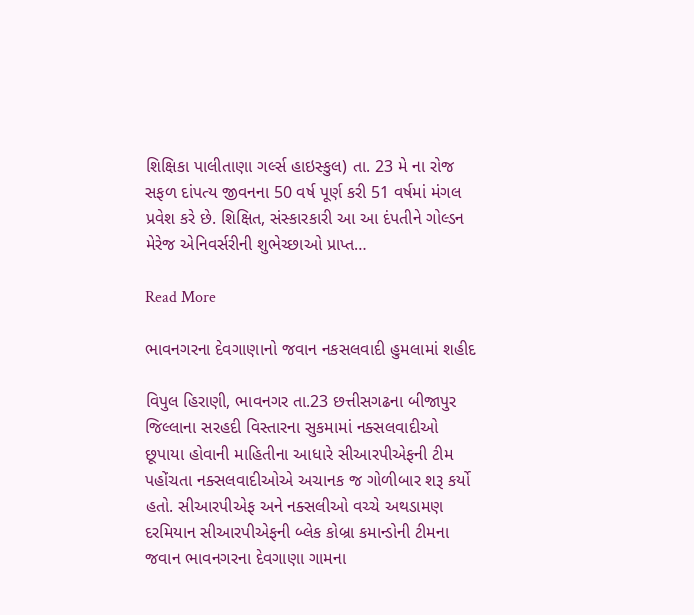શિક્ષિકા પાલીતાણા ગર્લ્સ હાઇસ્કુલ) તા. 23 મે ના રોજ સફળ દાંપત્ય જીવનના 50 વર્ષ પૂર્ણ કરી 51 વર્ષમાં મંગલ પ્રવેશ કરે છે. શિક્ષિત, સંસ્કારકારી આ આ દંપતીને ગોલ્ડન મેરેજ એનિવર્સરીની શુભેચ્છાઓ પ્રાપ્ત…

Read More

ભાવનગરના દેવગાણાનો જવાન નકસલવાદી હુમલામાં શહીદ

વિપુલ હિરાણી, ભાવનગર તા.23 છત્તીસગઢના બીજાપુર જિલ્લાના સરહદી વિસ્તારના સુકમામાં નક્સલવાદીઓ છૂપાયા હોવાની માહિતીના આધારે સીઆરપીએફની ટીમ પહોંચતા નક્સલવાદીઓએ અચાનક જ ગોળીબાર શરૂ કર્યો હતો. સીઆરપીએફ અને નક્સલીઓ વચ્ચે અથડામણ દરમિયાન સીઆરપીએફની બ્લેક કોબ્રા કમાન્ડોની ટીમના જવાન ભાવનગરના દેવગાણા ગામના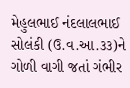મેહુલભાઈ નંદલાલભાઈ સોલંકી (ઉ.વ.આ.૩૩)ને ગોળી વાગી જતાં ગંભીર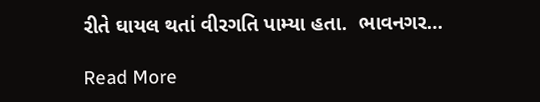રીતે ઘાયલ થતાં વીરગતિ પામ્યા હતા.  ભાવનગર…

Read More